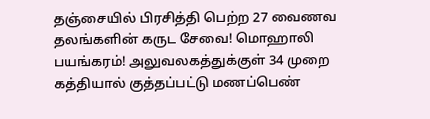தஞ்சையில் பிரசித்தி பெற்ற 27 வைணவ தலங்களின் கருட சேவை! மொஹாலி பயங்கரம்! அலுவலகத்துக்குள் 34 முறை கத்தியால் குத்தப்பட்டு மணப்பெண்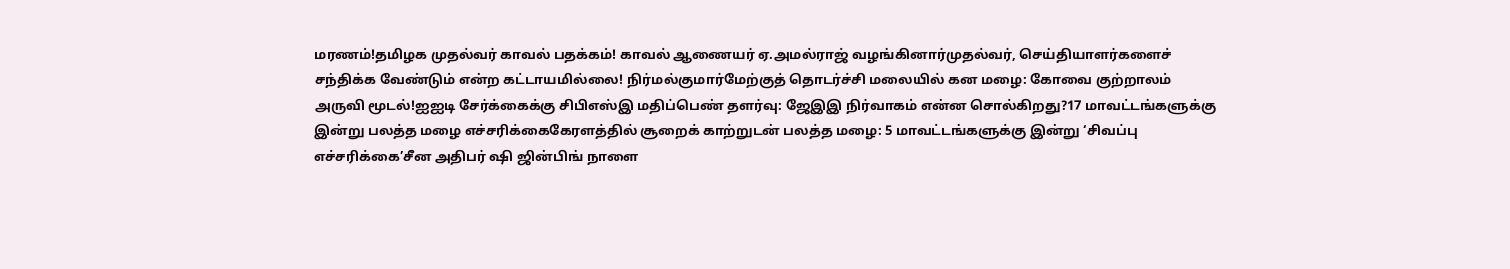மரணம்!தமிழக முதல்வர் காவல் பதக்கம்! காவல் ஆணையர் ஏ.அமல்ராஜ் வழங்கினார்முதல்வர், செய்தியாளர்களைச் சந்திக்க வேண்டும் என்ற கட்டாயமில்லை! நிர்மல்குமார்மேற்குத் தொடர்ச்சி மலையில் கன மழை: கோவை குற்றாலம் அருவி மூடல்!ஐஐடி சேர்க்கைக்கு சிபிஎஸ்இ மதிப்பெண் தளர்வு: ஜேஇஇ நிர்வாகம் என்ன சொல்கிறது?17 மாவட்டங்களுக்கு இன்று பலத்த மழை எச்சரிக்கைகேரளத்தில் சூறைக் காற்றுடன் பலத்த மழை: 5 மாவட்டங்களுக்கு இன்று ‘சிவப்பு எச்சரிக்கை’சீன அதிபர் ஷி ஜின்பிங் நாளை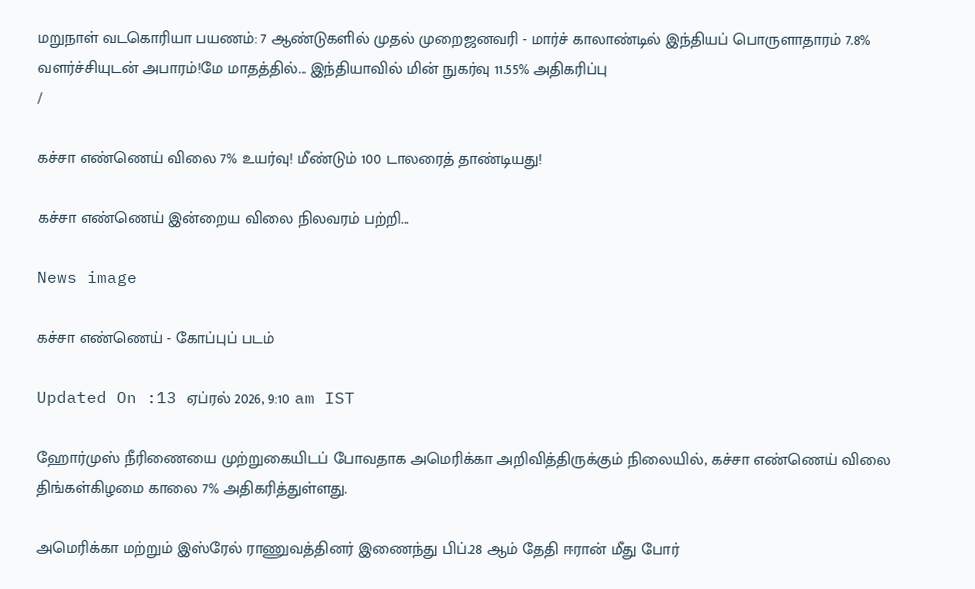மறுநாள் வடகொரியா பயணம்: 7 ஆண்டுகளில் முதல் முறைஜனவரி - மார்ச் காலாண்டில் இந்தியப் பொருளாதாரம் 7.8% வளர்ச்சியுடன் அபாரம்!மே மாதத்தில்... இந்தியாவில் மின் நுகர்வு 11.55% அதிகரிப்பு
/

கச்சா எண்ணெய் விலை 7% உயர்வு! மீண்டும் 100 டாலரைத் தாண்டியது!

கச்சா எண்ணெய் இன்றைய விலை நிலவரம் பற்றி...

News image

கச்சா எண்ணெய் - கோப்புப் படம்

Updated On :13 ஏப்ரல் 2026, 9:10 am IST

ஹோர்முஸ் நீரிணையை முற்றுகையிடப் போவதாக அமெரிக்கா அறிவித்திருக்கும் நிலையில், கச்சா எண்ணெய் விலை திங்கள்கிழமை காலை 7% அதிகரித்துள்ளது.

அமெரிக்கா மற்றும் இஸ்ரேல் ராணுவத்தினர் இணைந்து பிப்.28 ஆம் தேதி ஈரான் மீது போர்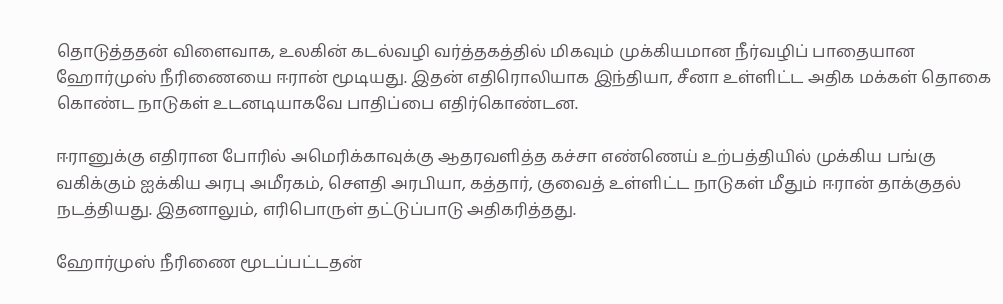தொடுத்ததன் விளைவாக, உலகின் கடல்வழி வர்த்தகத்தில் மிகவும் முக்கியமான நீர்வழிப் பாதையான ஹோர்முஸ் நீரிணையை ஈரான் மூடியது. இதன் எதிரொலியாக இந்தியா, சீனா உள்ளிட்ட அதிக மக்கள் தொகை கொண்ட நாடுகள் உடனடியாகவே பாதிப்பை எதிர்கொண்டன.

ஈரானுக்கு எதிரான போரில் அமெரிக்காவுக்கு ஆதரவளித்த கச்சா எண்ணெய் உற்பத்தியில் முக்கிய பங்கு வகிக்கும் ஐக்கிய அரபு அமீரகம், சௌதி அரபியா, கத்தார், குவைத் உள்ளிட்ட நாடுகள் மீதும் ஈரான் தாக்குதல் நடத்தியது. இதனாலும், எரிபொருள் தட்டுப்பாடு அதிகரித்தது.

ஹோர்முஸ் நீரிணை மூடப்பட்டதன்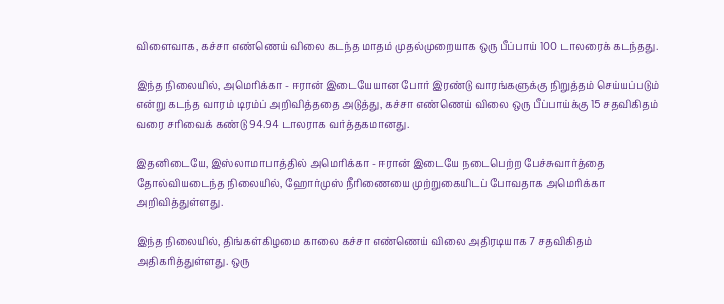விளைவாக, கச்சா எண்ணெய் விலை கடந்த மாதம் முதல்முறையாக ஒரு பீப்பாய் 100 டாலரைக் கடந்தது.

இந்த நிலையில், அமெரிக்கா - ஈரான் இடையேயான போர் இரண்டு வாரங்களுக்கு நிறுத்தம் செய்யப்படும் என்று கடந்த வாரம் டிரம்ப் அறிவித்ததை அடுத்து, கச்சா எண்ணெய் விலை ஒரு பீப்பாய்க்கு 15 சதவிகிதம் வரை சரிவைக் கண்டு 94.94 டாலராக வர்த்தகமானது.

இதனிடையே, இஸ்லாமாபாத்தில் அமெரிக்கா - ஈரான் இடையே நடைபெற்ற பேச்சுவார்த்தை தோல்வியடைந்த நிலையில், ஹோர்முஸ் நீரிணையை முற்றுகையிடப் போவதாக அமெரிக்கா அறிவித்துள்ளது.

இந்த நிலையில், திங்கள்கிழமை காலை கச்சா எண்ணெய் விலை அதிரடியாக 7 சதவிகிதம் அதிகரித்துள்ளது. ஒரு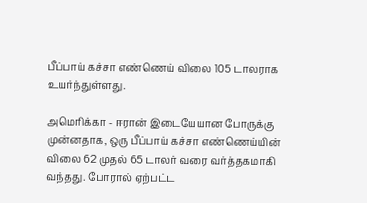பீப்பாய் கச்சா எண்ணெய் விலை 105 டாலராக உயர்ந்துள்ளது.

அமெரிக்கா - ஈரான் இடையேயான போருக்கு முன்னதாக, ஒரு பீப்பாய் கச்சா எண்ணெய்யின் விலை 62 முதல் 65 டாலர் வரை வர்த்தகமாகி வந்தது. போரால் ஏற்பட்ட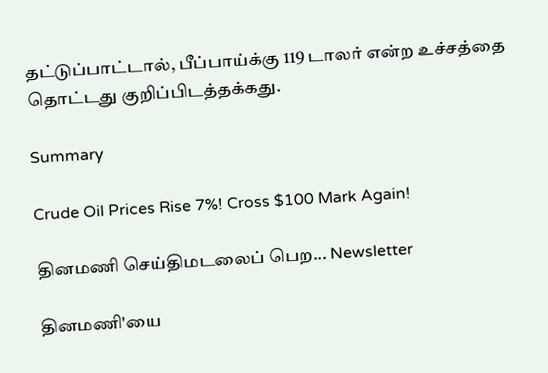தட்டுப்பாட்டால், பீப்பாய்க்கு 119 டாலர் என்ற உச்சத்தை தொட்டது குறிப்பிடத்தக்கது.

Summary

Crude Oil Prices Rise 7%! Cross $100 Mark Again!

தினமணி செய்திமடலைப் பெற... Newsletter

தினமணி'யை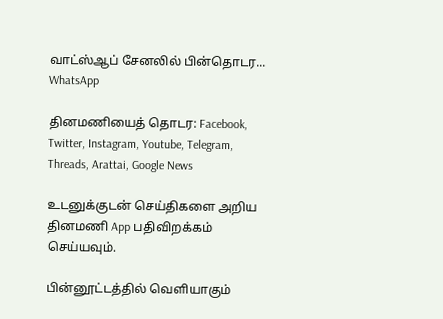வாட்ஸ்ஆப் சேனலில் பின்தொடர... WhatsApp

தினமணியைத் தொடர: Facebook, Twitter, Instagram, Youtube, Telegram, Threads, Arattai, Google News

உடனுக்குடன் செய்திகளை அறிய தினமணி App பதிவிறக்கம் செய்யவும்.

பின்னூட்டத்தில் வெளியாகும்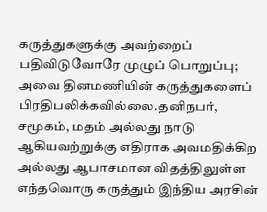கருத்துகளுக்கு அவற்றைப் பதிவிடுவோரே முழுப் பொறுப்பு; அவை தினமணியின் கருத்துகளைப் பிரதிபலிக்கவில்லை.தனிநபர், சமூகம், மதம் அல்லது நாடு ஆகியவற்றுக்கு எதிராக அவமதிக்கிற அல்லது ஆபாசமான விதத்திலுள்ள எந்தவொரு கருத்தும் இந்திய அரசின்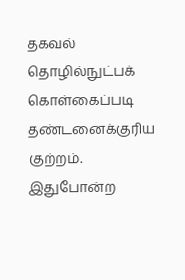தகவல் தொழில்நுட்பக் கொள்கைப்படி தண்டனைக்குரிய குற்றம். இதுபோன்ற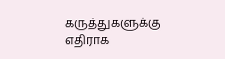கருத்துகளுக்கு எதிராக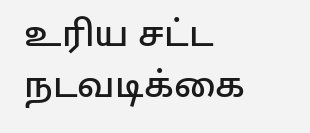உரிய சட்ட நடவடிக்கை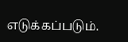எடுக்கப்படும்.